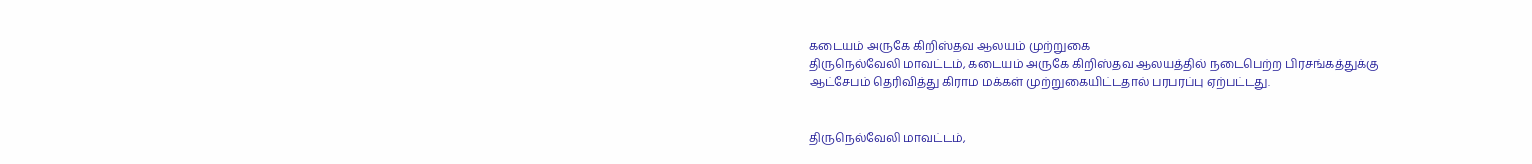கடையம் அருகே கிறிஸ்தவ ஆலயம் முற்றுகை
திருநெல்வேலி மாவட்டம், கடையம் அருகே கிறிஸ்தவ ஆலயத்தில் நடைபெற்ற பிரசங்கத்துக்கு ஆட்சேபம் தெரிவித்து கிராம மக்கள் முற்றுகையிட்டதால் பரபரப்பு ஏற்பட்டது.


திருநெல்வேலி மாவட்டம்,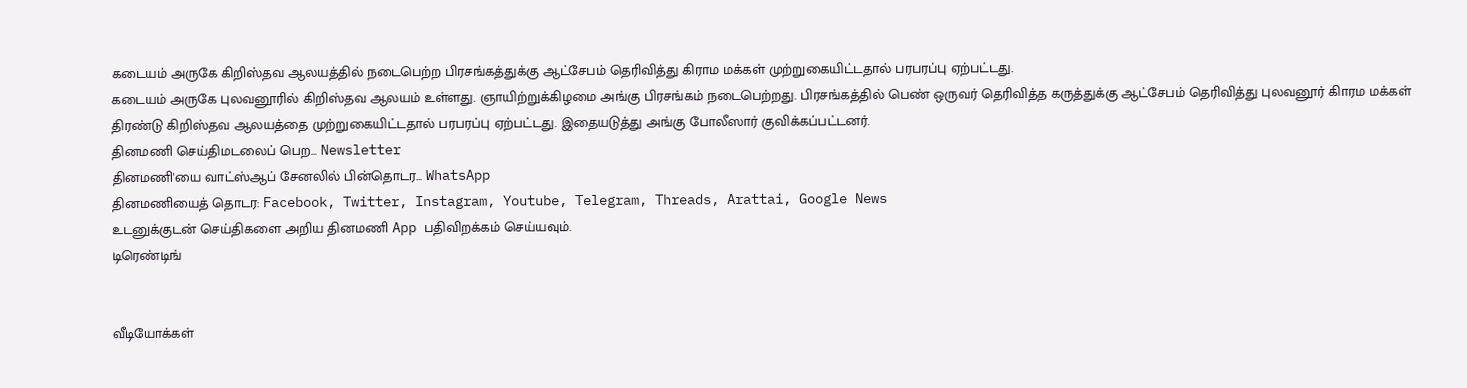கடையம் அருகே கிறிஸ்தவ ஆலயத்தில் நடைபெற்ற பிரசங்கத்துக்கு ஆட்சேபம் தெரிவித்து கிராம மக்கள் முற்றுகையிட்டதால் பரபரப்பு ஏற்பட்டது.
கடையம் அருகே புலவனூரில் கிறிஸ்தவ ஆலயம் உள்ளது. ஞாயிற்றுக்கிழமை அங்கு பிரசங்கம் நடைபெற்றது. பிரசங்கத்தில் பெண் ஒருவர் தெரிவித்த கருத்துக்கு ஆட்சேபம் தெரிவித்து புலவனூர் கிாரம மக்கள் திரண்டு கிறிஸ்தவ ஆலயத்தை முற்றுகையிட்டதால் பரபரப்பு ஏற்பட்டது. இதையடுத்து அங்கு போலீஸார் குவிக்கப்பட்டனர்.
தினமணி செய்திமடலைப் பெற... Newsletter
தினமணி'யை வாட்ஸ்ஆப் சேனலில் பின்தொடர... WhatsApp
தினமணியைத் தொடர: Facebook, Twitter, Instagram, Youtube, Telegram, Threads, Arattai, Google News
உடனுக்குடன் செய்திகளை அறிய தினமணி App பதிவிறக்கம் செய்யவும்.
டிரெண்டிங்


வீடியோக்கள்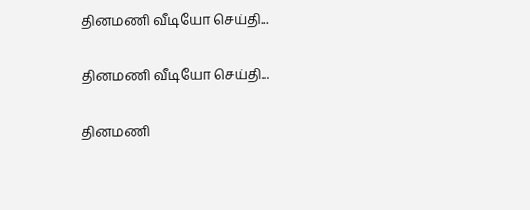தினமணி வீடியோ செய்தி...

தினமணி வீடியோ செய்தி...

தினமணி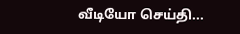வீடியோ செய்தி...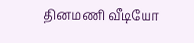தினமணி வீடியோ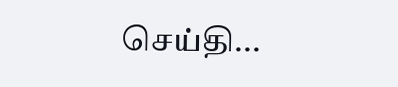செய்தி...